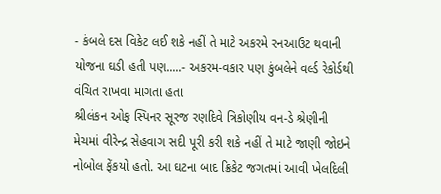- કંબલે દસ વિકેટ લઈ શકે નહીં તે માટે અકરમે રનઆઉટ થવાની યોજના ઘડી હતી પણ.....- અકરમ-વકાર પણ કુંબલેને વર્લ્ડ રેકોર્ડથી વંચિત રાખવા માગતા હતા
શ્રીલંકન ઓફ સ્પિનર સૂરજ રણદિવે ત્રિકોણીય વન-ડે શ્રેણીની મેચમાં વીરેન્દ્ર સેહવાગ સદી પૂરી કરી શકે નહીં તે માટે જાણી જોઇને નોબોલ ફેંકયો હતો. આ ઘટના બાદ ક્રિકેટ જગતમાં આવી ખેલદિલી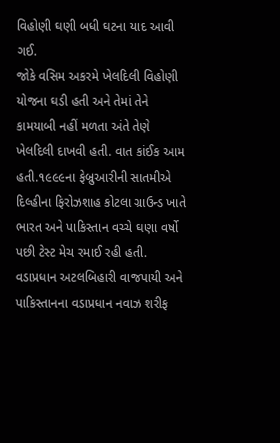વિહોણી ઘણી બધી ઘટના યાદ આવી ગઈ.
જોકે વસિમ અકરમે ખેલદિલી વિહોણી યોજના ઘડી હતી અને તેમાં તેને કામયાબી નહીં મળતા અંતે તેણે ખેલદિલી દાખવી હતી. વાત કાંઈક આમ હતી.૧૯૯૯ના ફેબ્રુઆરીની સાતમીએ દિલ્હીના ફિરોઝશાહ કોટલા ગ્રાઉન્ડ ખાતે ભારત અને પાકિસ્તાન વચ્ચે ઘણા વર્ષો પછી ટેસ્ટ મેચ રમાઈ રહી હતી. વડાપ્રધાન અટલબિહારી વાજપાયી અને પાકિસ્તાનના વડાપ્રધાન નવાઝ શરીફ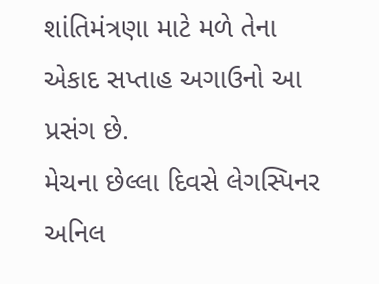શાંતિમંત્રણા માટે મળે તેના એકાદ સપ્તાહ અગાઉનો આ પ્રસંગ છે.
મેચના છેલ્લા દિવસે લેગસ્પિનર અનિલ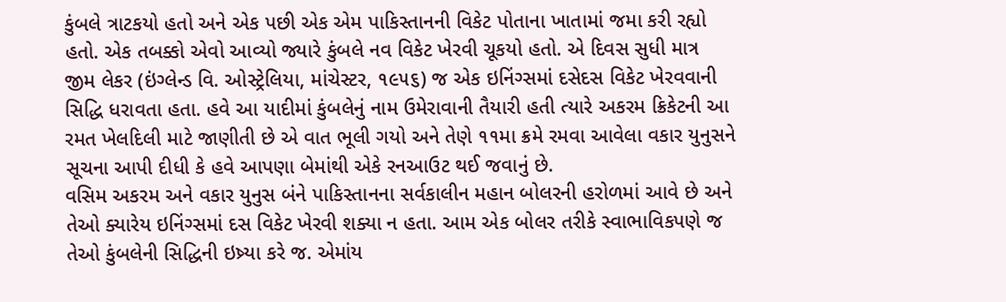કુંબલે ત્રાટકયો હતો અને એક પછી એક એમ પાકિસ્તાનની વિકેટ પોતાના ખાતામાં જમા કરી રહ્યો હતો. એક તબક્કો એવો આવ્યો જ્યારે કુંબલે નવ વિકેટ ખેરવી ચૂકયો હતો. એ દિવસ સુધી માત્ર જીમ લેકર (ઇંગ્લેન્ડ વિ. ઓસ્ટ્રેલિયા, માંચેસ્ટર, ૧૯૫૬) જ એક ઇનિંગ્સમાં દસેદસ વિકેટ ખેરવવાની સિદ્ધિ ધરાવતા હતા. હવે આ યાદીમાં કુંબલેનું નામ ઉમેરાવાની તૈયારી હતી ત્યારે અકરમ ક્રિકેટની આ રમત ખેલદિલી માટે જાણીતી છે એ વાત ભૂલી ગયો અને તેણે ૧૧મા ક્રમે રમવા આવેલા વકાર યુનુસને સૂચના આપી દીધી કે હવે આપણા બેમાંથી એકે રનઆઉટ થઈ જવાનું છે.
વસિમ અકરમ અને વકાર યુનુસ બંને પાકિસ્તાનના સર્વકાલીન મહાન બોલરની હરોળમાં આવે છે અને તેઓ ક્યારેય ઇનિંગ્સમાં દસ વિકેટ ખેરવી શક્યા ન હતા. આમ એક બોલર તરીકે સ્વાભાવિકપણે જ તેઓ કુંબલેની સિદ્ધિની ઇષ્ર્યા કરે જ. એમાંય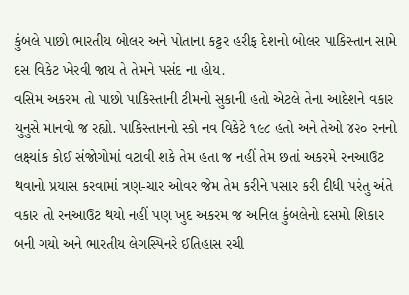કુંબલે પાછો ભારતીય બોલર અને પોતાના કટ્ટર હરીફ દેશનો બોલર પાકિસ્તાન સામે દસ વિકેટ ખેરવી જાય તે તેમને પસંદ ના હોય.
વસિમ અકરમ તો પાછો પાકિસ્તાની ટીમનો સુકાની હતો એટલે તેના આદેશને વકાર યુનુસે માનવો જ રહ્યો. પાકિસ્તાનનો સ્કો નવ વિકેટે ૧૯૮ હતો અને તેઓ ૪૨૦ રનનો લક્ષ્યાંક કોઈ સંજોગોમાં વટાવી શકે તેમ હતા જ નહીં તેમ છતાં અકરમે રનઆઉટ થવાનો પ્રયાસ કરવામાં ત્રણ-ચાર ઓવર જેમ તેમ કરીને પસાર કરી દીધી પરંતુ અંતે વકાર તો રનઆઉટ થયો નહીં પણ ખુદ અકરમ જ અનિલ કુંબલેનો દસમો શિકાર બની ગયો અને ભારતીય લેગસ્પિનરે ઈતિહાસ રચી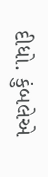દીધો. કુંબલેએ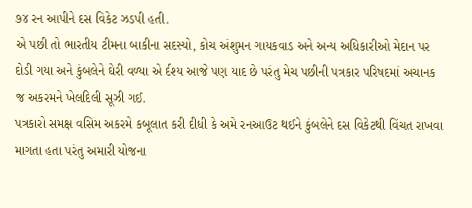૭૪ રન આપીને દસ વિકેટ ઝડપી હતી.
એ પછી તો ભારતીય ટીમના બાકીના સદસ્યો, કોચ અંશુમન ગાયકવાડ અને અન્ય અધિકારીઓ મેદાન પર દોડી ગયા અને કુંબલેને ઘેરી વળ્યા એ ર્દશ્ય આજે પણ યાદ છે પરંતુ મેચ પછીની પત્રકાર પરિષદમાં અચાનક જ અકરમને ખેલદિલી સૂઝી ગઈ.
પત્રકારો સમક્ષ વસિમ અકરમે કબૂલાત કરી દીધી કે અમે રનઆઉટ થઈને કુંબલેને દસ વિકેટથી વિંચત રાખવા માગતા હતા પરંતુ અમારી યોજના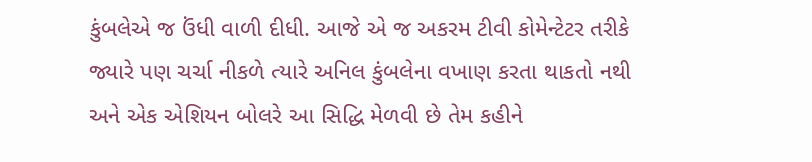કુંબલેએ જ ઉંધી વાળી દીધી. આજે એ જ અકરમ ટીવી કોમેન્ટેટર તરીકે જ્યારે પણ ચર્ચા નીકળે ત્યારે અનિલ કુંબલેના વખાણ કરતા થાકતો નથી અને એક એશિયન બોલરે આ સિદ્ધિ મેળવી છે તેમ કહીને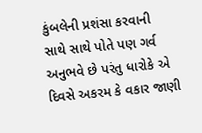કુંબલેની પ્રશંસા કરવાની સાથે સાથે પોતે પણ ગર્વ અનુભવે છે પરંતુ ધારોકે એ દિવસે અકરમ કે વકાર જાણી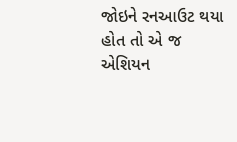જોઇને રનઆઉટ થયા હોત તો એ જ એશિયન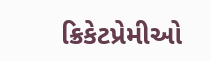ક્રિકેટપ્રેમીઓ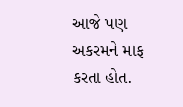આજે પણ અકરમને માફ કરતા હોત.